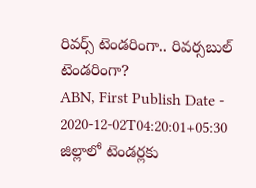రివర్స్ టెండరింగా.. రివర్సబుల్ టెండరింగా?
ABN, First Publish Date - 2020-12-02T04:20:01+05:30
జిల్లాలో టెండర్లకు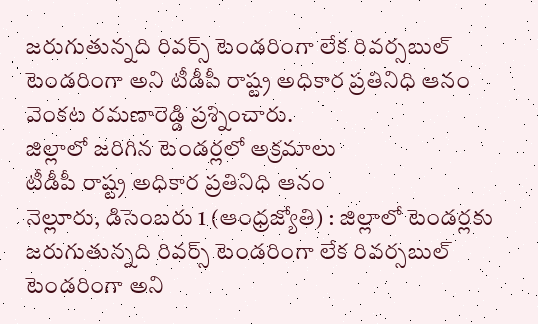జరుగుతున్నది రివర్స్ టెండరింగా లేక రివర్సబుల్ టెండరింగా అని టీడీపీ రాష్ట్ర అధికార ప్రతినిధి ఆనం వెంకట రమణారెడ్డి ప్రశ్నించారు.
జిల్లాలో జరిగిన టెండర్లలో అక్రమాలు
టీడీపీ రాష్ట్ర అధికార ప్రతినిధి ఆనం
నెల్లూరు, డిసెంబరు 1 (ఆంధ్రజ్యోతి) : జిల్లాలో టెండర్లకు జరుగుతున్నది రివర్స్ టెండరింగా లేక రివర్సబుల్ టెండరింగా అని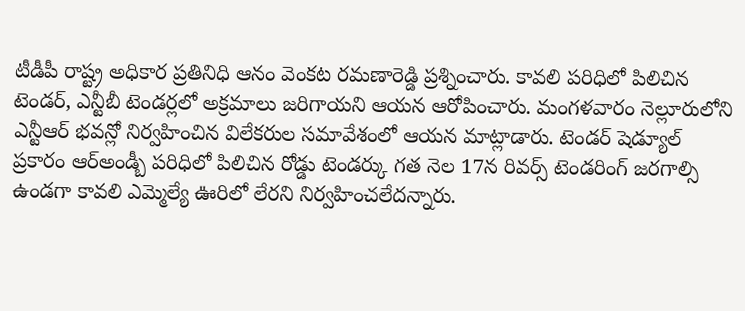టీడీపీ రాష్ట్ర అధికార ప్రతినిధి ఆనం వెంకట రమణారెడ్డి ప్రశ్నించారు. కావలి పరిధిలో పిలిచిన టెండర్, ఎన్టీబీ టెండర్లలో అక్రమాలు జరిగాయని ఆయన ఆరోపించారు. మంగళవారం నెల్లూరులోని ఎన్టీఆర్ భవన్లో నిర్వహించిన విలేకరుల సమావేశంలో ఆయన మాట్లాడారు. టెండర్ షెడ్యూల్ ప్రకారం ఆర్అండ్బీ పరిధిలో పిలిచిన రోడ్డు టెండర్కు గత నెల 17న రివర్స్ టెండరింగ్ జరగాల్సి ఉండగా కావలి ఎమ్మెల్యే ఊరిలో లేరని నిర్వహించలేదన్నారు.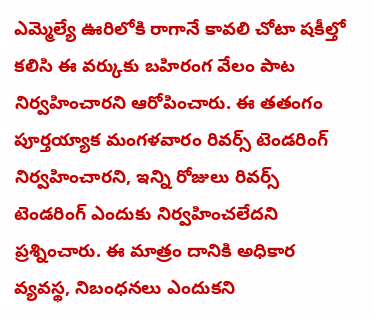ఎమ్మెల్యే ఊరిలోకి రాగానే కావలి చోటా షకీల్తో కలిసి ఈ వర్కుకు బహిరంగ వేలం పాట నిర్వహించారని ఆరోపించారు. ఈ తతంగం పూర్తయ్యాక మంగళవారం రివర్స్ టెండరింగ్ నిర్వహించారని, ఇన్ని రోజులు రివర్స్ టెండరింగ్ ఎందుకు నిర్వహించలేదని ప్రశ్నించారు. ఈ మాత్రం దానికి అధికార వ్యవస్థ, నిబంధనలు ఎందుకని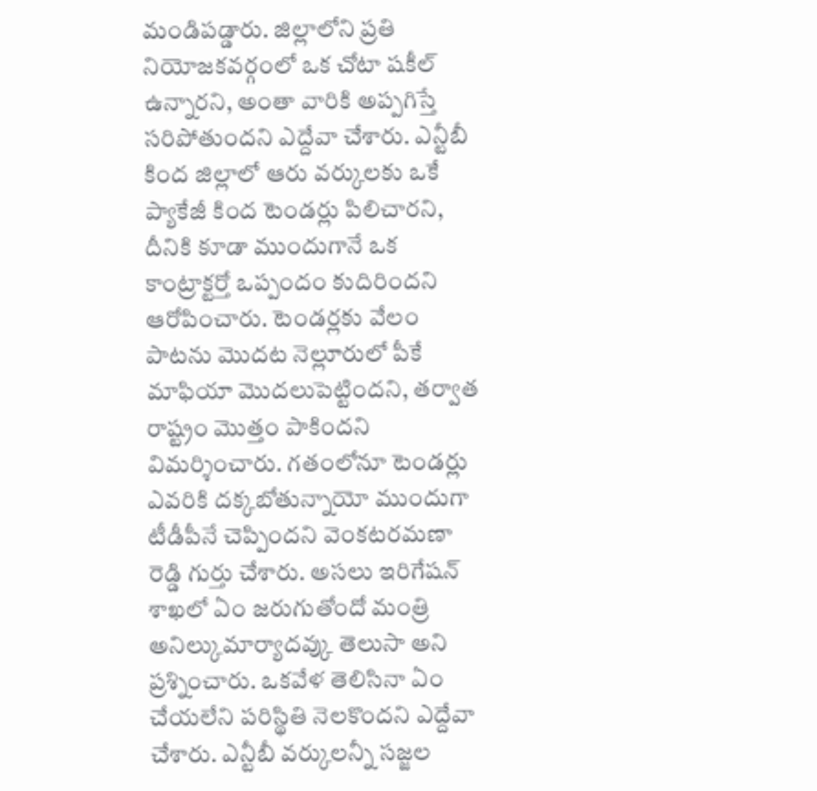మండిపడ్డారు. జిల్లాలోని ప్రతి నియోజకవర్గంలో ఒక చోటా షకీల్ ఉన్నారని, అంతా వారికి అప్పగిస్తే సరిపోతుందని ఎద్దేవా చేశారు. ఎన్టీబీ కింద జిల్లాలో ఆరు వర్కులకు ఒకే ప్యాకేజీ కింద టెండర్లు పిలిచారని, దీనికి కూడా ముందుగానే ఒక కాంట్రాక్టర్తో ఒప్పందం కుదిరిందని ఆరోపించారు. టెండర్లకు వేలం పాటను మొదట నెల్లూరులో పీకే మాఫియా మొదలుపెట్టిందని, తర్వాత రాష్ట్రం మొత్తం పాకిందని విమర్శించారు. గతంలోనూ టెండర్లు ఎవరికి దక్కబోతున్నాయో ముందుగా టీడీపీనే చెప్పిందని వెంకటరమణా రెడ్డి గుర్తు చేశారు. అసలు ఇరిగేషన్ శాఖలో ఏం జరుగుతోందో మంత్రి అనిల్కుమార్యాదవ్కు తెలుసా అని ప్రశ్నించారు. ఒకవేళ తెలిసినా ఏం చేయలేని పరిస్థితి నెలకొందని ఎద్దేవా చేశారు. ఎన్టీబీ వర్కులన్నీ సజ్జల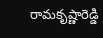రామకృష్ణారెడ్డి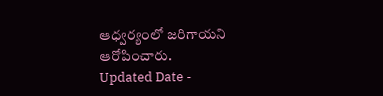ఆధ్వర్యంలో జరిగాయని ఆరోపించారు.
Updated Date -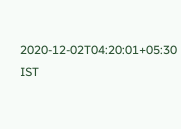2020-12-02T04:20:01+05:30 IST